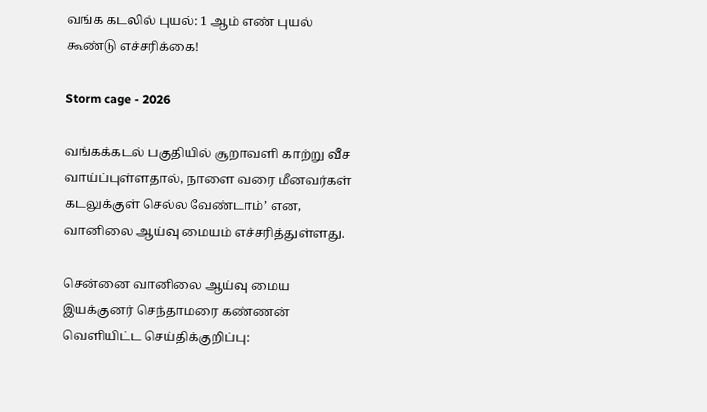வங்க கடலில் புயல்: 1 ஆம் எண் புயல் கூண்டு எச்சரிக்கை!

Storm cage - 2026

வங்கக்கடல் பகுதியில் சூறாவளி காற்று வீச வாய்ப்புள்ளதால், நாளை வரை மீனவர்கள் கடலுக்குள் செல்ல வேண்டாம்’ என, வானிலை ஆய்வு மையம் எச்சரித்துள்ளது.

சென்னை வானிலை ஆய்வு மைய இயக்குனர் செந்தாமரை கண்ணன் வெளியிட்ட செய்திக்குறிப்பு: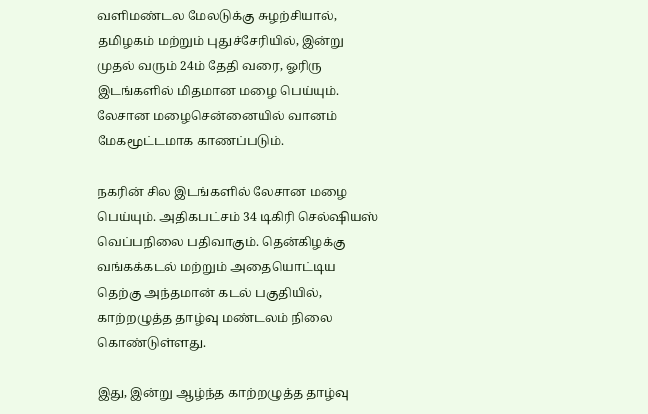வளிமண்டல மேலடுக்கு சுழற்சியால், தமிழகம் மற்றும் புதுச்சேரியில், இன்று முதல் வரும் 24ம் தேதி வரை, ஓரிரு இடங்களில் மிதமான மழை பெய்யும். லேசான மழைசென்னையில் வானம் மேகமூட்டமாக காணப்படும்.

நகரின் சில இடங்களில் லேசான மழை பெய்யும். அதிகபட்சம் 34 டிகிரி செல்ஷியஸ் வெப்பநிலை பதிவாகும். தென்கிழக்கு வங்கக்கடல் மற்றும் அதையொட்டிய தெற்கு அந்தமான் கடல் பகுதியில், காற்றழுத்த தாழ்வு மண்டலம் நிலை கொண்டுள்ளது.

இது, இன்று ஆழ்ந்த காற்றழுத்த தாழ்வு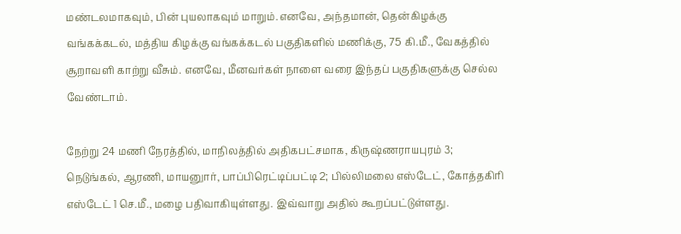மண்டலமாகவும், பின் புயலாகவும் மாறும்.எனவே, அந்தமான், தென்கிழக்கு வங்கக்கடல், மத்திய கிழக்கு வங்கக்கடல் பகுதிகளில் மணிக்கு, 75 கி.மீ., வேகத்தில் சூறாவளி காற்று வீசும். எனவே, மீனவர்கள் நாளை வரை இந்தப் பகுதிகளுக்கு செல்ல வேண்டாம்.

நேற்று 24 மணி நேரத்தில், மாநிலத்தில் அதிகபட்சமாக, கிருஷ்ணராயபுரம் 3; நெடுங்கல், ஆரணி, மாயனுார், பாப்பிரெட்டிப்பட்டி 2; பில்லிமலை எஸ்டேட், கோத்தகிரி எஸ்டேட் 1 செ.மீ., மழை பதிவாகியுள்ளது. இவ்வாறு அதில் கூறப்பட்டுள்ளது.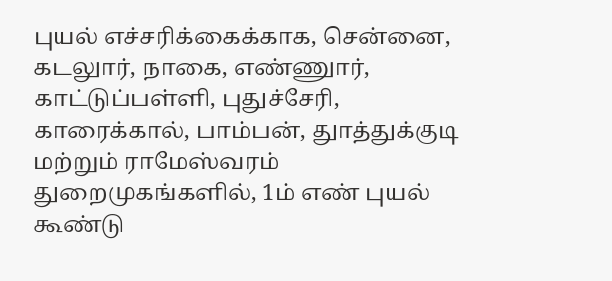புயல் எச்சரிக்கைக்காக, சென்னை, கடலுார், நாகை, எண்ணுார், காட்டுப்பள்ளி, புதுச்சேரி, காரைக்கால், பாம்பன், துாத்துக்குடி மற்றும் ராமேஸ்வரம் துறைமுகங்களில், 1ம் எண் புயல் கூண்டு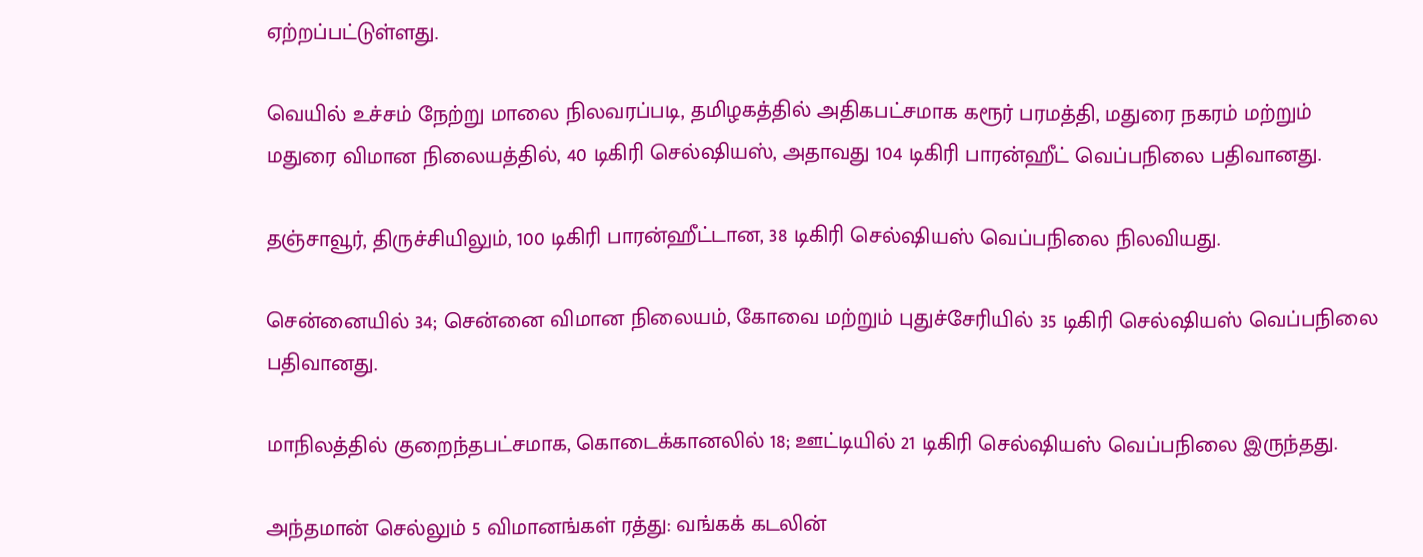ஏற்றப்பட்டுள்ளது.

வெயில் உச்சம் நேற்று மாலை நிலவரப்படி, தமிழகத்தில் அதிகபட்சமாக கரூர் பரமத்தி, மதுரை நகரம் மற்றும் மதுரை விமான நிலையத்தில், 40 டிகிரி செல்ஷியஸ், அதாவது 104 டிகிரி பாரன்ஹீட் வெப்பநிலை பதிவானது.

தஞ்சாவூர், திருச்சியிலும், 100 டிகிரி பாரன்ஹீட்டான, 38 டிகிரி செல்ஷியஸ் வெப்பநிலை நிலவியது.

சென்னையில் 34; சென்னை விமான நிலையம், கோவை மற்றும் புதுச்சேரியில் 35 டிகிரி செல்ஷியஸ் வெப்பநிலை பதிவானது.

மாநிலத்தில் குறைந்தபட்சமாக, கொடைக்கானலில் 18; ஊட்டியில் 21 டிகிரி செல்ஷியஸ் வெப்பநிலை இருந்தது.

அந்தமான் செல்லும் 5 விமானங்கள் ரத்து: வங்கக் கடலின்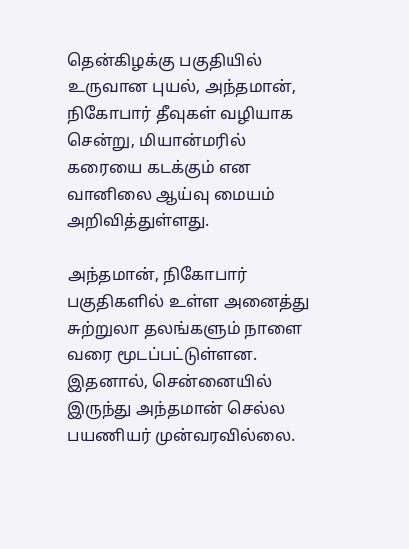தென்கிழக்கு பகுதியில் உருவான புயல், அந்தமான், நிகோபார் தீவுகள் வழியாக சென்று, மியான்மரில் கரையை கடக்கும் என வானிலை ஆய்வு மையம் அறிவித்துள்ளது.

அந்தமான், நிகோபார் பகுதிகளில் உள்ள அனைத்து சுற்றுலா தலங்களும் நாளை வரை மூடப்பட்டுள்ளன. இதனால், சென்னையில் இருந்து அந்தமான் செல்ல பயணியர் முன்வரவில்லை.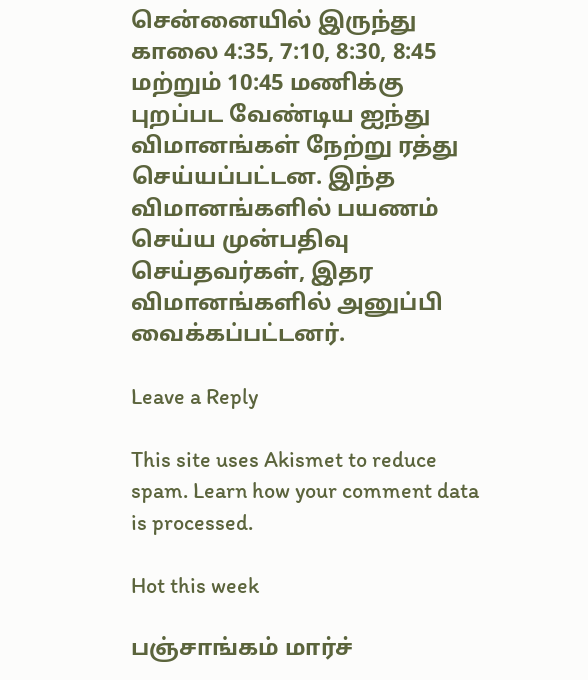சென்னையில் இருந்து காலை 4:35, 7:10, 8:30, 8:45 மற்றும் 10:45 மணிக்கு புறப்பட வேண்டிய ஐந்து விமானங்கள் நேற்று ரத்து செய்யப்பட்டன. இந்த விமானங்களில் பயணம் செய்ய முன்பதிவு செய்தவர்கள், இதர விமானங்களில் அனுப்பி வைக்கப்பட்டனர்.

Leave a Reply

This site uses Akismet to reduce spam. Learn how your comment data is processed.

Hot this week

பஞ்சாங்கம் மார்ச்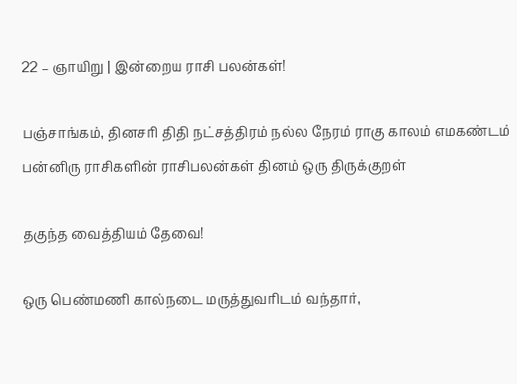22 – ஞாயிறு | இன்றைய ராசி பலன்கள்!

பஞ்சாங்கம், தினசரி திதி நட்சத்திரம் நல்ல நேரம் ராகு காலம் எமகண்டம் பன்னிரு ராசிகளின் ராசிபலன்கள் தினம் ஒரு திருக்குறள்

தகுந்த வைத்தியம் தேவை!

ஒரு பெண்மணி கால்நடை மருத்துவரிடம் வந்தார்,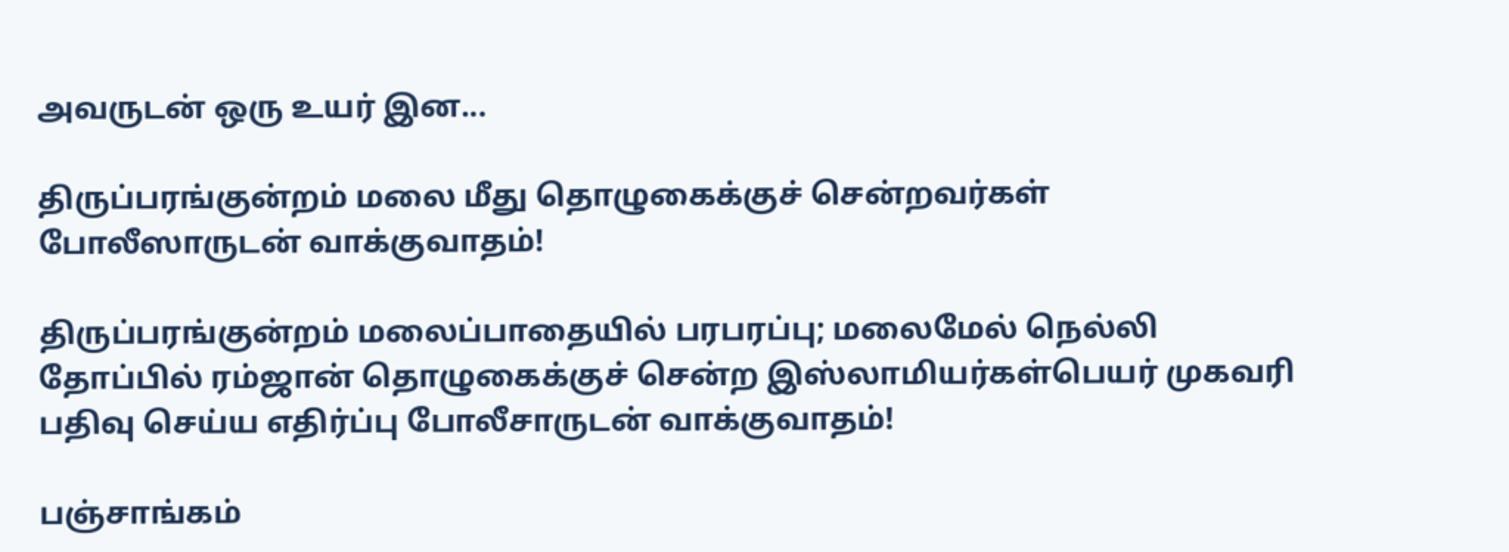அவருடன் ஒரு உயர் இன...

திருப்பரங்குன்றம் மலை மீது தொழுகைக்குச் சென்றவர்கள் போலீஸாருடன் வாக்குவாதம்!

திருப்பரங்குன்றம் மலைப்பாதையில் பரபரப்பு; மலைமேல் நெல்லி தோப்பில் ரம்ஜான் தொழுகைக்குச் சென்ற இஸ்லாமியர்கள்பெயர் முகவரி பதிவு செய்ய எதிர்ப்பு போலீசாருடன் வாக்குவாதம்!

பஞ்சாங்கம்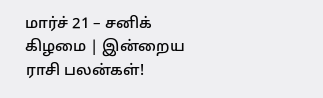மார்ச் 21 – சனிக் கிழமை | இன்றைய ராசி பலன்கள்!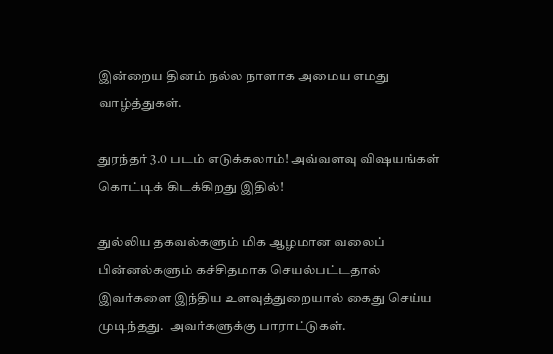இன்றைய தினம் நல்ல நாளாக அமைய எமது வாழ்த்துகள்.

துரந்தர் 3.0 படம் எடுக்கலாம்! அவ்வளவு விஷயங்கள் கொட்டிக் கிடக்கிறது இதில்!

துல்லிய தகவல்களும் மிக ஆழமான வலைப் பின்னல்களும் கச்சிதமாக செயல்பட்டதால் இவர்களை இந்திய உளவுத்துறையால் கைது செய்ய முடிந்தது.  அவர்களுக்கு பாராட்டுகள்.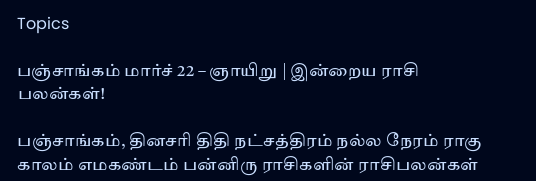Topics

பஞ்சாங்கம் மார்ச் 22 – ஞாயிறு | இன்றைய ராசி பலன்கள்!

பஞ்சாங்கம், தினசரி திதி நட்சத்திரம் நல்ல நேரம் ராகு காலம் எமகண்டம் பன்னிரு ராசிகளின் ராசிபலன்கள்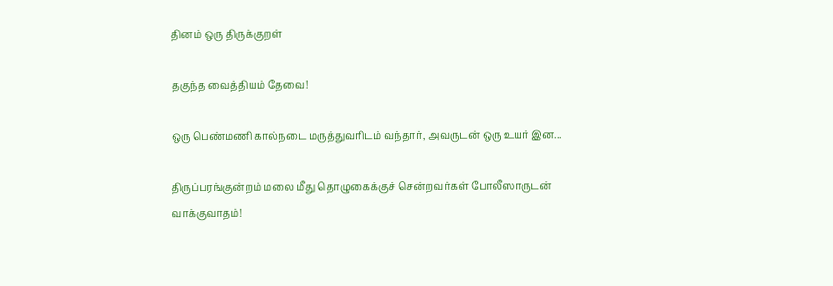தினம் ஒரு திருக்குறள்

தகுந்த வைத்தியம் தேவை!

ஒரு பெண்மணி கால்நடை மருத்துவரிடம் வந்தார், அவருடன் ஒரு உயர் இன...

திருப்பரங்குன்றம் மலை மீது தொழுகைக்குச் சென்றவர்கள் போலீஸாருடன் வாக்குவாதம்!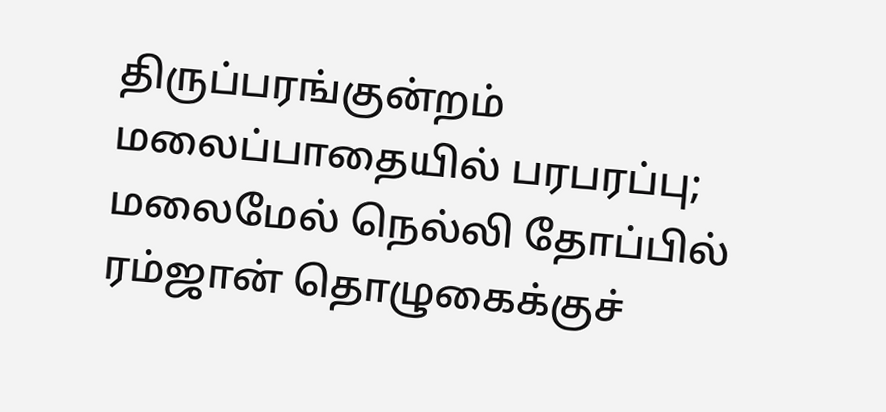திருப்பரங்குன்றம் மலைப்பாதையில் பரபரப்பு; மலைமேல் நெல்லி தோப்பில் ரம்ஜான் தொழுகைக்குச்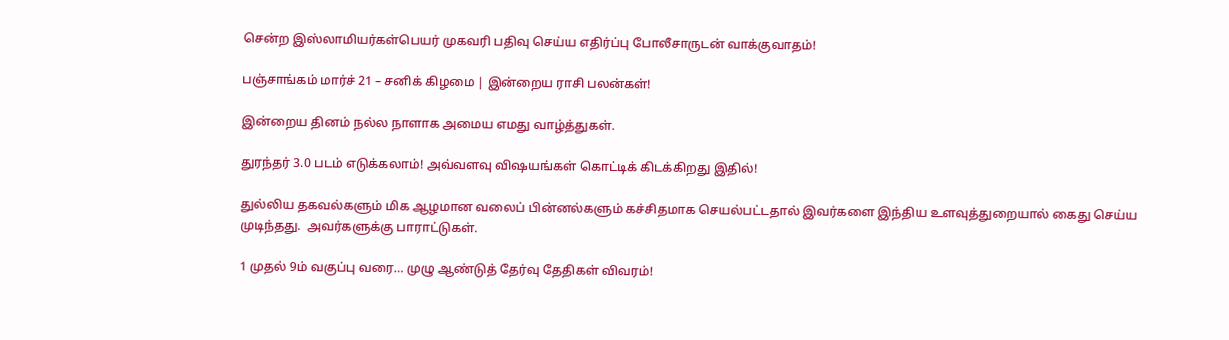சென்ற இஸ்லாமியர்கள்பெயர் முகவரி பதிவு செய்ய எதிர்ப்பு போலீசாருடன் வாக்குவாதம்!

பஞ்சாங்கம் மார்ச் 21 – சனிக் கிழமை | இன்றைய ராசி பலன்கள்!

இன்றைய தினம் நல்ல நாளாக அமைய எமது வாழ்த்துகள்.

துரந்தர் 3.0 படம் எடுக்கலாம்! அவ்வளவு விஷயங்கள் கொட்டிக் கிடக்கிறது இதில்!

துல்லிய தகவல்களும் மிக ஆழமான வலைப் பின்னல்களும் கச்சிதமாக செயல்பட்டதால் இவர்களை இந்திய உளவுத்துறையால் கைது செய்ய முடிந்தது.  அவர்களுக்கு பாராட்டுகள்.

1 முதல் 9ம் வகுப்பு வரை… முழு ஆண்டுத் தேர்வு தேதிகள் விவரம்!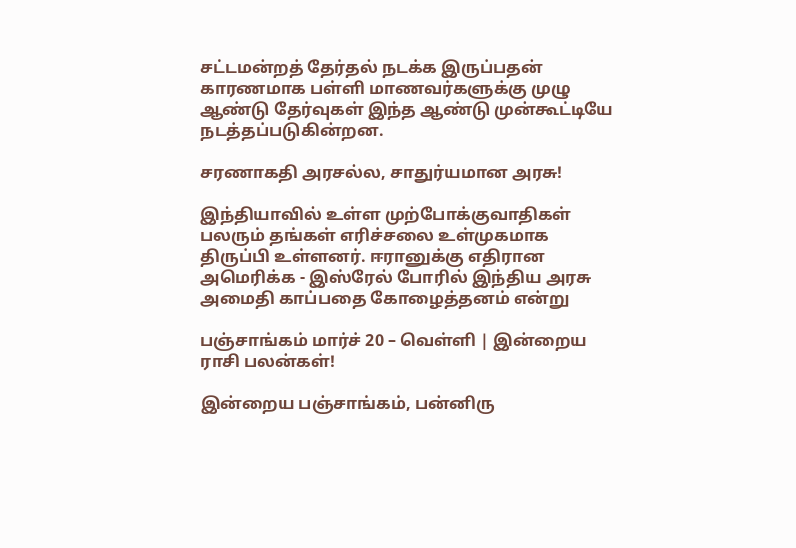சட்டமன்றத் தேர்தல் நடக்க இருப்பதன் காரணமாக பள்ளி மாணவர்களுக்கு முழு ஆண்டு தேர்வுகள் இந்த ஆண்டு முன்கூட்டியே நடத்தப்படுகின்றன.

சரணாகதி அரசல்ல, சாதுர்யமான அரசு!

இந்தியாவில் உள்ள முற்போக்குவாதிகள் பலரும் தங்கள் எரிச்சலை உள்முகமாக திருப்பி உள்ளனர். ஈரானுக்கு எதிரான அமெரிக்க - இஸ்ரேல் போரில் இந்திய அரசு அமைதி காப்பதை கோழைத்தனம் என்று

பஞ்சாங்கம் மார்ச் 20 – வெள்ளி | இன்றைய ராசி பலன்கள்!

இன்றைய பஞ்சாங்கம், பன்னிரு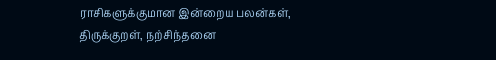ராசிகளுக்குமான இன்றைய பலன்கள், திருக்குறள், நற்சிந்தனை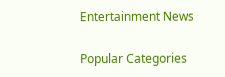Entertainment News

Popular Categories